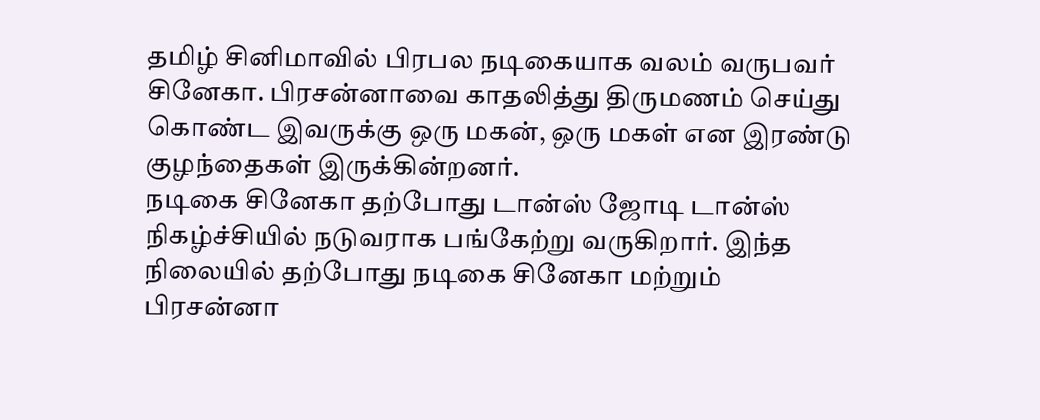தமிழ் சினிமாவில் பிரபல நடிகையாக வலம் வருபவர் சினேகா. பிரசன்னாவை காதலித்து திருமணம் செய்து கொண்ட இவருக்கு ஒரு மகன், ஒரு மகள் என இரண்டு குழந்தைகள் இருக்கின்றனர்.
நடிகை சினேகா தற்போது டான்ஸ் ஜோடி டான்ஸ் நிகழ்ச்சியில் நடுவராக பங்கேற்று வருகிறார். இந்த நிலையில் தற்போது நடிகை சினேகா மற்றும் பிரசன்னா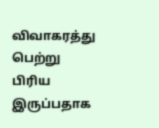விவாகரத்து பெற்று பிரிய இருப்பதாக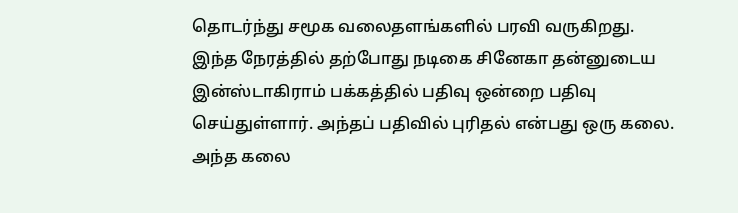தொடர்ந்து சமூக வலைதளங்களில் பரவி வருகிறது.
இந்த நேரத்தில் தற்போது நடிகை சினேகா தன்னுடைய இன்ஸ்டாகிராம் பக்கத்தில் பதிவு ஒன்றை பதிவு செய்துள்ளார். அந்தப் பதிவில் புரிதல் என்பது ஒரு கலை. அந்த கலை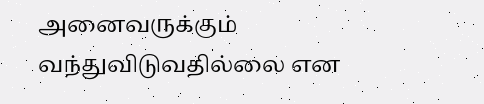அனைவருக்கும் வந்துவிடுவதில்லை என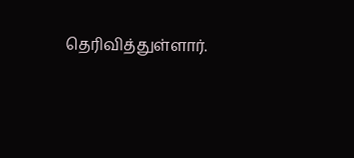தெரிவித்துள்ளார்.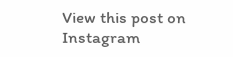View this post on Instagram